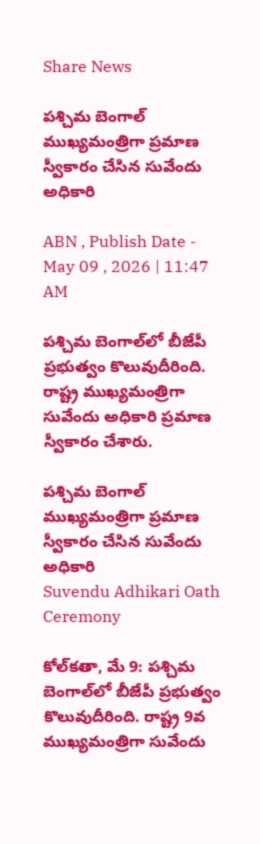Share News

పశ్చిమ బెంగాల్‌ ముఖ్యమంత్రిగా ప్రమాణ స్వీకారం చేసిన సువేందు అధికారి

ABN , Publish Date - May 09 , 2026 | 11:47 AM

పశ్చిమ బెంగాల్‌లో బీజేపీ ప్రభుత్వం కొలువుదీరింది. రాష్ట్ర ముఖ్యమంత్రిగా సువేందు అధికారి ప్రమాణ స్వీకారం చేశారు.

పశ్చిమ బెంగాల్‌ ముఖ్యమంత్రిగా ప్రమాణ స్వీకారం చేసిన సువేందు అధికారి
Suvendu Adhikari Oath Ceremony

కోల్‌కతా, మే 9: పశ్చిమ బెంగాల్‌లో బీజేపీ ప్రభుత్వం కొలువుదీరింది. రాష్ట్ర 9వ ముఖ్యమంత్రిగా సువేందు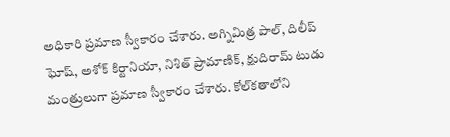అధికారి ప్రమాణ స్వీకారం చేశారు. అగ్నిమిత్ర పాల్, దిలీప్ ఘోష్, అశోక్ కిర్టానియా, నిశిత్ ప్రామాణిక్, క్షుదిరామ్ టుడు మంత్రులుగా ప్రమాణ స్వీకారం చేశారు. కోల్‌కతాలోని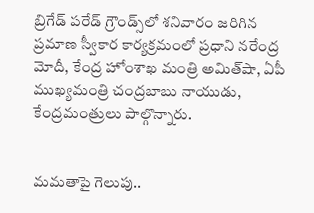బ్రిగేడ్ పరేడ్ గ్రౌండ్స్‌లో శనివారం జరిగిన ప్రమాణ స్వీకార కార్యక్రమంలో ప్రధాని నరేంద్ర మోదీ, కేంద్ర హోంశాఖ మంత్రి అమిత్‌షా, ఏపీ ముఖ్యమంత్రి చంద్రబాబు నాయుడు, కేంద్రమంత్రులు పాల్గొన్నారు.


మమతాపై గెలుపు..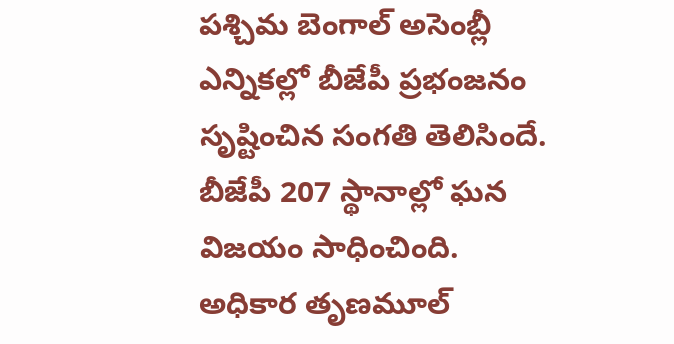పశ్చిమ బెంగాల్ అసెంబ్లీ ఎన్నికల్లో బీజేపీ ప్రభంజనం సృష్టించిన సంగతి తెలిసిందే. బీజేపీ 207 స్థానాల్లో ఘన విజయం సాధించింది. అధికార తృణమూల్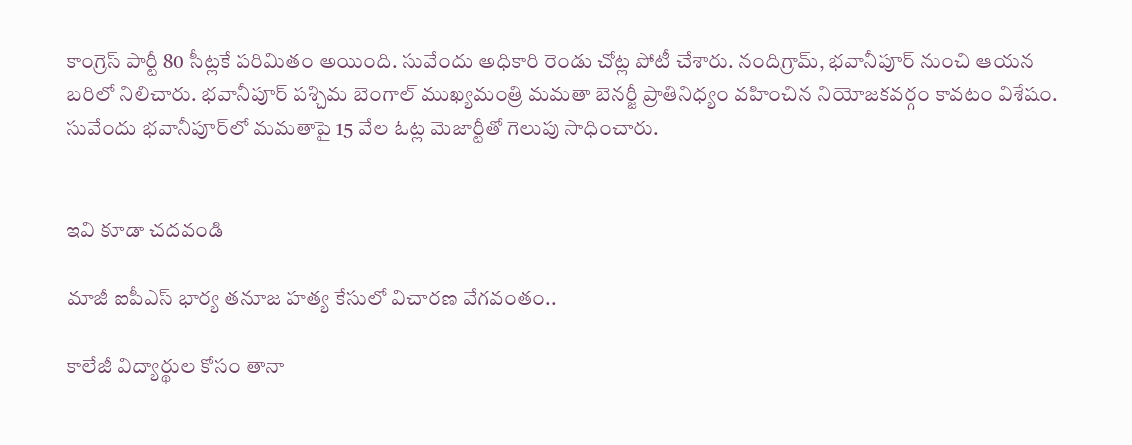కాంగ్రెస్ పార్టీ 80 సీట్లకే పరిమితం అయింది. సువేందు అధికారి రెండు చోట్ల పోటీ చేశారు. నందిగ్రామ్, భవానీపూర్ నుంచి ఆయన బరిలో నిలిచారు. భవానీపూర్‌ పశ్చిమ బెంగాల్ ముఖ్యమంత్రి మమతా బెనర్జీ ప్రాతినిధ్యం వహించిన నియోజకవర్గం కావటం విశేషం. సువేందు భవానీపూర్‌లో మమతాపై 15 వేల ఓట్ల మెజార్టీతో గెలుపు సాధించారు.


ఇవి కూడా చదవండి

మాజీ ఐపీఎస్ భార్య తనూజ హత్య కేసులో విచారణ వేగవంతం..

కాలేజీ విద్యార్థుల కోసం తానా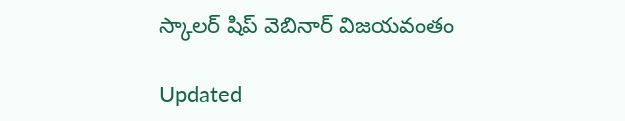స్కాలర్ షిప్ వెబినార్ విజయవంతం

Updated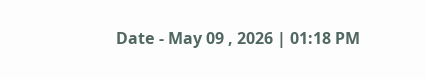Date - May 09 , 2026 | 01:18 PM